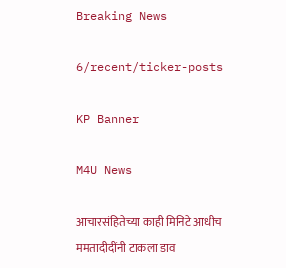Breaking News

6/recent/ticker-posts

KP Banner

M4U News

आचारसंहितेच्या काही मिनिटे आधीच ममतादीदींनी टाकला डाव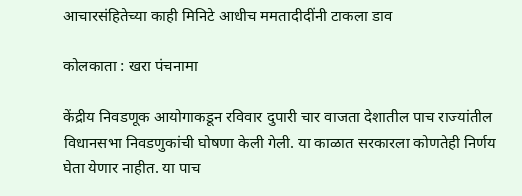आचारसंहितेच्या काही मिनिटे आधीच ममतादीदींनी टाकला डाव

कोलकाता : खरा पंचनामा

केंद्रीय निवडणूक आयोगाकडून रविवार दुपारी चार वाजता देशातील पाच राज्यांतील विधानसभा निवडणुकांची घोषणा केली गेली. या काळात सरकारला कोणतेही निर्णय घेता येणार नाहीत. या पाच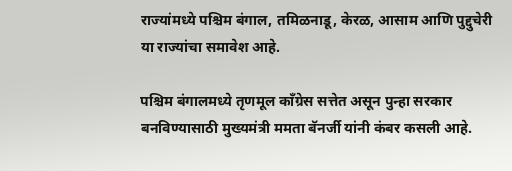राज्यांमध्ये पश्चिम बंगाल, तमिळनाडू, केरळ, आसाम आणि पुद्दुचेरी या राज्यांचा समावेश आहे.

पश्चिम बंगालमध्ये तृणमूल काँग्रेस सत्तेत असून पुन्हा सरकार बनविण्यासाठी मुख्यमंत्री ममता बॅनर्जी यांनी कंबर कसली आहे.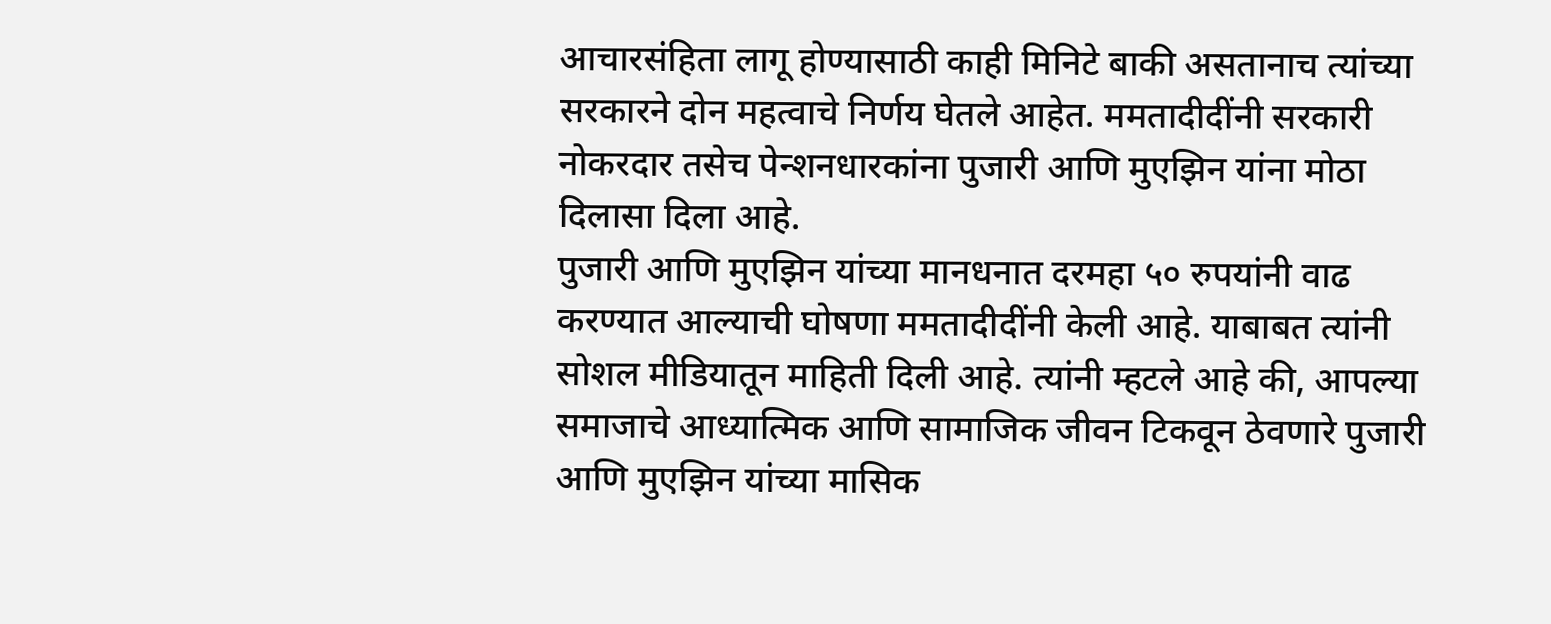आचारसंहिता लागू होण्यासाठी काही मिनिटे बाकी असतानाच त्यांच्या सरकारने दोन महत्वाचे निर्णय घेतले आहेत. ममतादीदींनी सरकारी नोकरदार तसेच पेन्शनधारकांना पुजारी आणि मुएझिन यांना मोठा दिलासा दिला आहे.
पुजारी आणि मुएझिन यांच्या मानधनात दरमहा ५० रुपयांनी वाढ करण्यात आल्याची घोषणा ममतादीदींनी केली आहे. याबाबत त्यांनी सोशल मीडियातून माहिती दिली आहे. त्यांनी म्हटले आहे की, आपल्या समाजाचे आध्यात्मिक आणि सामाजिक जीवन टिकवून ठेवणारे पुजारी आणि मुएझिन यांच्या मासिक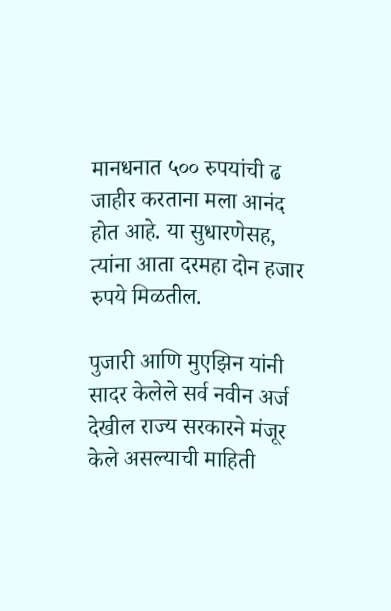मानधनात ५०० रुपयांची ढ जाहीर करताना मला आनंद होत आहे. या सुधारणेसह, त्यांना आता दरमहा दोन हजार रुपये मिळतील.

पुजारी आणि मुएझिन यांनी सादर केलेले सर्व नवीन अर्ज देखील राज्य सरकारने मंजूर केले असल्याची माहिती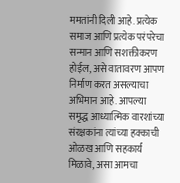ममतांनी दिली आहे. प्रत्येक समाज आणि प्रत्येक परंपरेचा सन्मान आणि सशक्तीकरण होईल, असे वातावरण आपण निर्माण करत असल्याचा अभिमान आहे. आपल्या समृद्ध आध्यात्मिक वारशांच्या संरक्षकांना त्यांच्या हक्काची ओळख आणि सहकार्य मिळावे, असा आमचा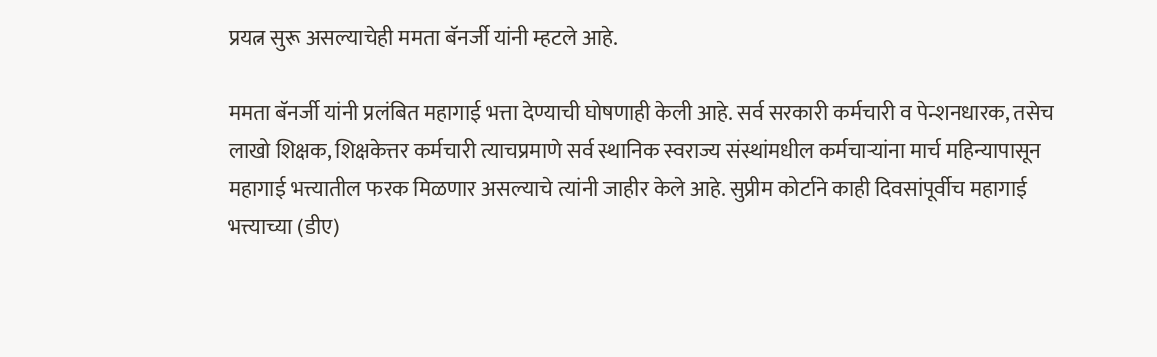प्रयत्न सुरू असल्याचेही ममता बॅनर्जी यांनी म्हटले आहे.

ममता बॅनर्जी यांनी प्रलंबित महागाई भत्ता देण्याची घोषणाही केली आहे. सर्व सरकारी कर्मचारी व पेन्शनधारक, तसेच लाखो शिक्षक, शिक्षकेत्तर कर्मचारी त्याचप्रमाणे सर्व स्थानिक स्वराज्य संस्थांमधील कर्मचाऱ्यांना मार्च महिन्यापासून महागाई भत्त्यातील फरक मिळणार असल्याचे त्यांनी जाहीर केले आहे. सुप्रीम कोर्टाने काही दिवसांपूर्वीच महागाई भत्त्याच्या (डीए)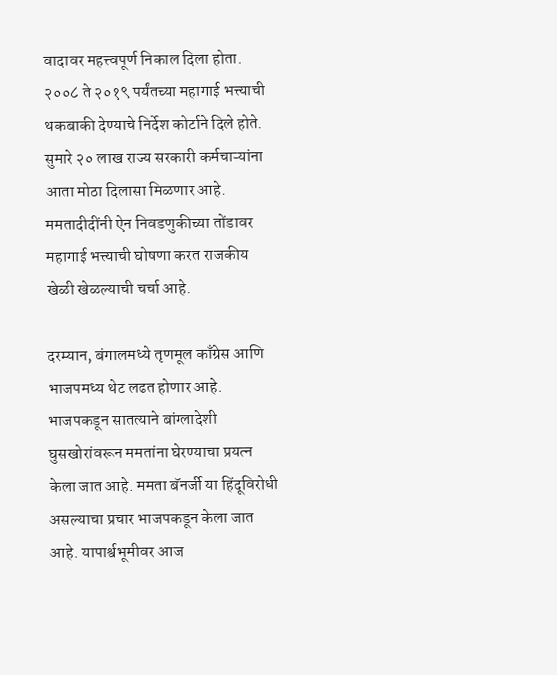वादावर महत्त्वपूर्ण निकाल दिला होता. २००८ ते २०१९ पर्यंतच्या महागाई भत्त्याची थकबाकी देण्याचे निर्देश कोर्टाने दिले होते. सुमारे २० लाख राज्य सरकारी कर्मचाऱ्यांना आता मोठा दिलासा मिळणार आहे. ममतादीदींनी ऐन निवडणुकीच्या तोंडावर महागाई भत्त्याची घोषणा करत राजकीय खेळी खेळल्याची चर्चा आहे.

दरम्यान, बंगालमध्ये तृणमूल काँग्रेस आणि भाजपमध्य थेट लढत होणार आहे. भाजपकडून सातत्याने बांग्लादेशी घुसखोरांवरून ममतांना घेरण्याचा प्रयत्न केला जात आहे. ममता बॅनर्जी या हिंदूविरोधी असल्याचा प्रचार भाजपकडून केला जात आहे. यापार्श्वभूमीवर आज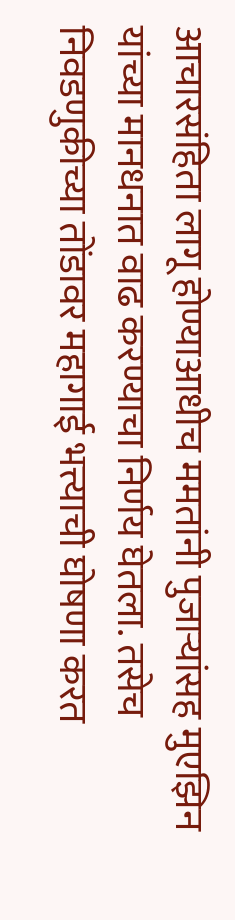आचारसंहिता लागू होण्याआधीच ममतांनी पुजाऱ्यांसह मुएझिन यांच्या मानधनात वाढ करण्याचा निर्णय घेतला. तसेच निवडणुकीच्या तोंडावर महागाई भत्त्याची घोषणा करत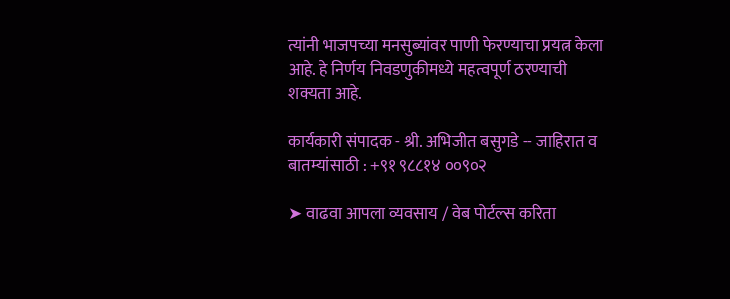त्यांनी भाजपच्या मनसुब्यांवर पाणी फेरण्याचा प्रयत्न केला आहे. हे निर्णय निवडणुकीमध्ये महत्वपूर्ण ठरण्याची शक्यता आहे.

कार्यकारी संपादक - श्री. अभिजीत बसुगडे -- जाहिरात व बातम्यांसाठी : +९१ ९८८१४ ००९०२

➤ वाढवा आपला व्यवसाय / वेब पोर्टल्स करिता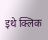इथे क्लिक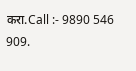करा.Call :- 9890 546 909.